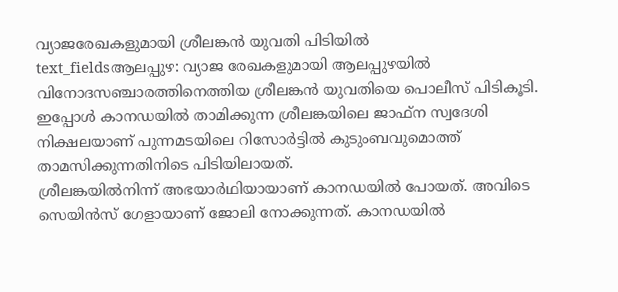വ്യാജരേഖകളുമായി ശ്രീലങ്കൻ യുവതി പിടിയിൽ
text_fieldsആലപ്പുഴ: വ്യാജ രേഖകളുമായി ആലപ്പുഴയിൽ വിനോദസഞ്ചാരത്തിനെത്തിയ ശ്രീലങ്കൻ യുവതിയെ പൊലീസ് പിടികൂടി. ഇപ്പോൾ കാനഡയിൽ താമിക്കുന്ന ശ്രീലങ്കയിലെ ജാഫ്ന സ്വദേശി നിക്ഷലയാണ് പുന്നമടയിലെ റിസോർട്ടിൽ കുടുംബവുമൊത്ത് താമസിക്കുന്നതിനിടെ പിടിയിലായത്.
ശ്രീലങ്കയിൽനിന്ന് അഭയാർഥിയായാണ് കാനഡയിൽ പോയത്. അവിടെ സെയിൻസ് ഗേളായാണ് ജോലി നോക്കുന്നത്. കാനഡയിൽ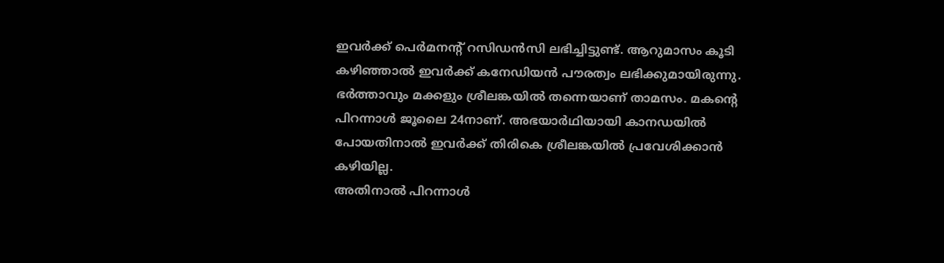ഇവർക്ക് പെർമനന്റ് റസിഡൻസി ലഭിച്ചിട്ടുണ്ട്. ആറുമാസം കൂടി കഴിഞ്ഞാൽ ഇവർക്ക് കനേഡിയൻ പൗരത്വം ലഭിക്കുമായിരുന്നു. ഭർത്താവും മക്കളും ശ്രീലങ്കയിൽ തന്നെയാണ് താമസം. മകന്റെ പിറന്നാൾ ജൂലൈ 24നാണ്. അഭയാർഥിയായി കാനഡയിൽ പോയതിനാൽ ഇവർക്ക് തിരികെ ശ്രീലങ്കയിൽ പ്രവേശിക്കാൻ കഴിയില്ല.
അതിനാൽ പിറന്നാൾ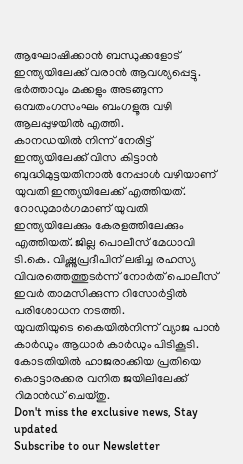ആഘോഷിക്കാൻ ബന്ധുക്കളോട് ഇന്ത്യയിലേക്ക് വരാൻ ആവശ്യപ്പെട്ടു. ഭർത്താവും മക്കളും അടങ്ങുന്ന ഒമ്പതംഗസംഘം ബംഗളൂരു വഴി ആലപ്പുഴയിൽ എത്തി.
കാനഡയിൽ നിന്ന് നേരിട്ട് ഇന്ത്യയിലേക്ക് വിസ കിട്ടാൻ ബുദ്ധിമുട്ടയതിനാൽ നേപ്പാൾ വഴിയാണ് യുവതി ഇന്ത്യയിലേക്ക് എത്തിയത്. റോഡുമാർഗമാണ് യുവതി ഇന്ത്യയിലേക്കും കേരളത്തിലേക്കും എത്തിയത്. ജില്ല പൊലീസ് മേധാവി ടി.കെ. വിഷ്ണുപ്രദീപിന് ലഭിച്ച രഹസ്യ വിവരത്തെത്തുടർന്ന് നോർത് പൊലീസ് ഇവർ താമസിക്കുന്ന റിസോർട്ടിൽ പരിശോധന നടത്തി.
യുവതിയുടെ കൈയിൽനിന്ന് വ്യാജ പാൻ കാർഡും ആധാർ കാർഡും പിടികൂടി. കോടതിയിൽ ഹാജരാക്കിയ പ്രതിയെ കൊട്ടാരക്കര വനിത ജയിലിലേക്ക് റിമാൻഡ് ചെയ്തു.
Don't miss the exclusive news, Stay updated
Subscribe to our Newsletter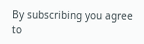By subscribing you agree to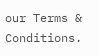our Terms & Conditions.